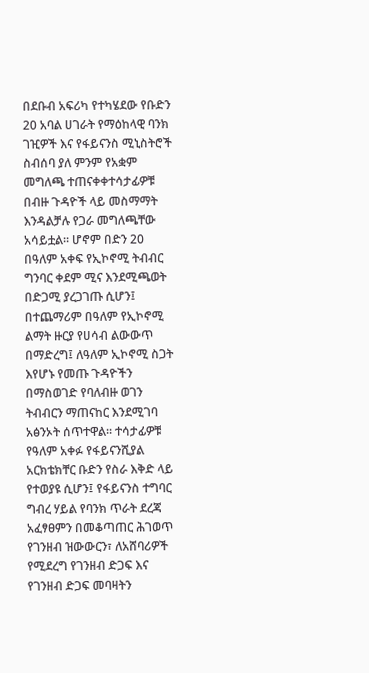በደቡብ አፍሪካ የተካሄደው የቡድን 20 አባል ሀገራት የማዕከላዊ ባንክ ገዢዎች እና የፋይናንስ ሚኒስትሮች ስብሰባ ያለ ምንም የአቋም መግለጫ ተጠናቀቀተሳታፊዎቹ በብዙ ጉዳዮች ላይ መስማማት እንዳልቻሉ የጋራ መግለጫቸው አሳይቷል። ሆኖም በድን 20 በዓለም አቀፍ የኢኮኖሚ ትብብር ግንባር ቀደም ሚና እንደሚጫወት በድጋሚ ያረጋገጡ ሲሆን፤ በተጨማሪም በዓለም የኢኮኖሚ ልማት ዙርያ የሀሳብ ልውውጥ በማድረግ፤ ለዓለም ኢኮኖሚ ስጋት እየሆኑ የመጡ ጉዳዮችን በማስወገድ የባለብዙ ወገን ትብብርን ማጠናከር እንደሚገባ አፅንኦት ሰጥተዋል። ተሳታፊዎቹ የዓለም አቀፉ የፋይናንሺያል አርክቴክቸር ቡድን የስራ እቅድ ላይ የተወያዩ ሲሆን፤ የፋይናንስ ተግባር ግብረ ሃይል የባንክ ጥራት ደረጃ አፈፃፀምን በመቆጣጠር ሕገወጥ የገንዘብ ዝውውርን፣ ለአሸባሪዎች የሚደረግ የገንዘብ ድጋፍ እና የገንዘብ ድጋፍ መባዛትን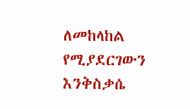ለመከላከል የሚያደርገውን እንቅስቃሴ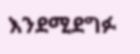እንደሚደግፉ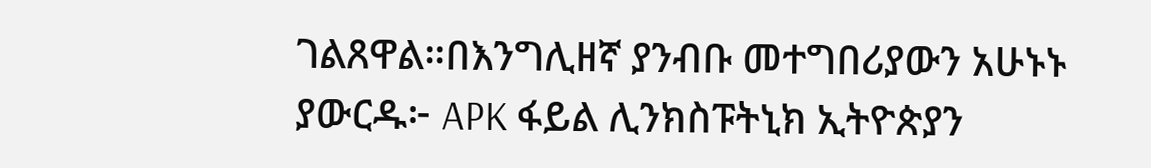ገልጸዋል።በእንግሊዘኛ ያንብቡ መተግበሪያውን አሁኑኑ ያውርዱ፦ APK ፋይል ሊንክስፑትኒክ ኢትዮጵያን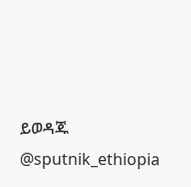ይወዳጁ @sputnik_ethiopia